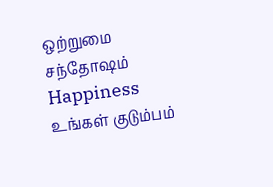ஒற்றுமை சந்தோஷம் Happiness
உங்கள் குடும்பம்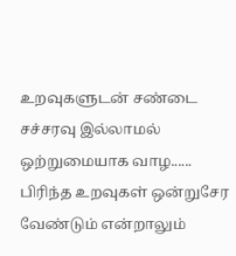உறவுகளுடன் சண்டை சச்சரவு இல்லாமல் ஒற்றுமையாக வாழ...... பிரிந்த உறவுகள் ஒன்றுசேர வேண்டும் என்றாலும்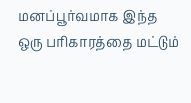மனப்பூர்வமாக இந்த ஒரு பரிகாரத்தை மட்டும்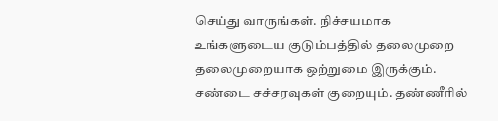செய்து வாருங்கள். நிச்சயமாக உங்களுடைய குடும்பத்தில் தலைமுறை தலைமுறையாக ஒற்றுமை இருக்கும். சண்டை சச்சரவுகள் குறையும். தண்ணீரில்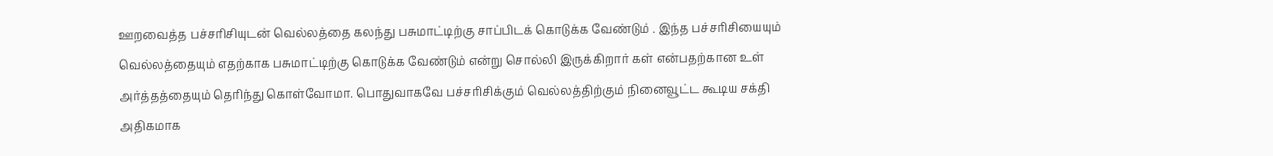ஊறவைத்த பச்சரிசியுடன் வெல்லத்தை கலந்து பசுமாட்டிற்கு சாப்பிடக் கொடுக்க வேண்டும் . இந்த பச்சரிசியையும் வெல்லத்தையும் எதற்காக பசுமாட்டிற்கு கொடுக்க வேண்டும் என்று சொல்லி இருக்கிறார் கள் என்பதற்கான உள் அர்த்தத்தையும் தெரிந்து கொள்வோமா. பொதுவாகவே பச்சரிசிக்கும் வெல்லத்திற்கும் நினைவூட்ட கூடிய சக்தி அதிகமாக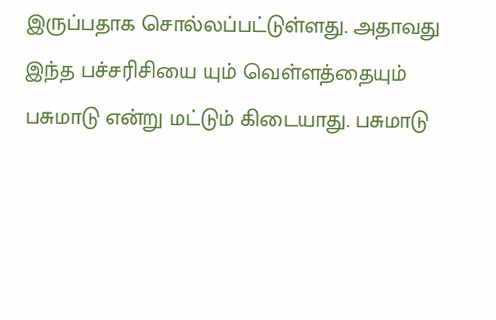இருப்பதாக சொல்லப்பட்டுள்ளது. அதாவது இந்த பச்சரிசியை யும் வெள்ளத்தையும் பசுமாடு என்று மட்டும் கிடையாது. பசுமாடு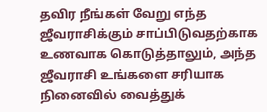தவிர நீங்கள் வேறு எந்த ஜீவராசிக்கும் சாப்பிடுவதற்காக உணவாக கொடுத்தாலும், அந்த ஜீவராசி உங்களை சரியாக நினைவில் வைத்துக்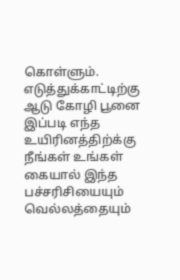கொள்ளும். எடுத்துக்காட்டிற்கு ஆடு கோழி பூனை இப்படி எந்த உயிரினத்திற்க்கு நீங்கள் உங்கள் கையால் இந்த பச்சரிசியையும் வெல்லத்தையும்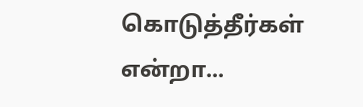கொடுத்தீர்கள் என்றா...